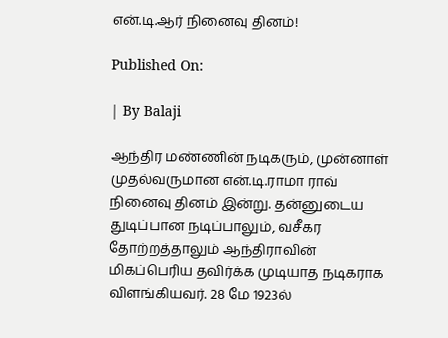என்.டி.ஆர் நினைவு தினம்!

Published On:

| By Balaji

ஆந்திர மண்ணின் நடிகரும், முன்னாள் முதல்வருமான என்.டி.ராமா ராவ் நினைவு தினம் இன்று. தன்னுடைய துடிப்பான நடிப்பாலும், வசீகர தோற்றத்தாலும் ஆந்திராவின் மிகப்பெரிய தவிர்க்க முடியாத நடிகராக விளங்கியவர். 28 மே 1923ல்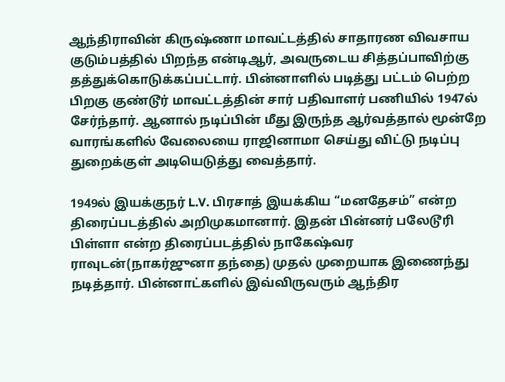ஆந்திராவின் கிருஷ்ணா மாவட்டத்தில் சாதாரண விவசாய குடும்பத்தில் பிறந்த என்டிஆர், அவருடைய சித்தப்பாவிற்கு தத்துக்கொடுக்கப்பட்டார். பின்னாளில் படித்து பட்டம் பெற்ற பிறகு குண்டூர் மாவட்டத்தின் சார் பதிவாளர் பணியில் 1947ல் சேர்ந்தார். ஆனால் நடிப்பின் மீது இருந்த ஆர்வத்தால் மூன்றே வாரங்களில் வேலையை ராஜினாமா செய்து விட்டு நடிப்பு துறைக்குள் அடியெடுத்து வைத்தார்.

1949ல் இயக்குநர் L.V. பிரசாத் இயக்கிய “மனதேசம்” என்ற திரைப்படத்தில் அறிமுகமானார். இதன் பின்னர் பலேடூரி பிள்ளா என்ற திரைப்படத்தில் நாகேஷ்வர ராவுடன்(நாகர்ஜுனா தந்தை) முதல் முறையாக இணைந்து நடித்தார். பின்னாட்களில் இவ்விருவரும் ஆந்திர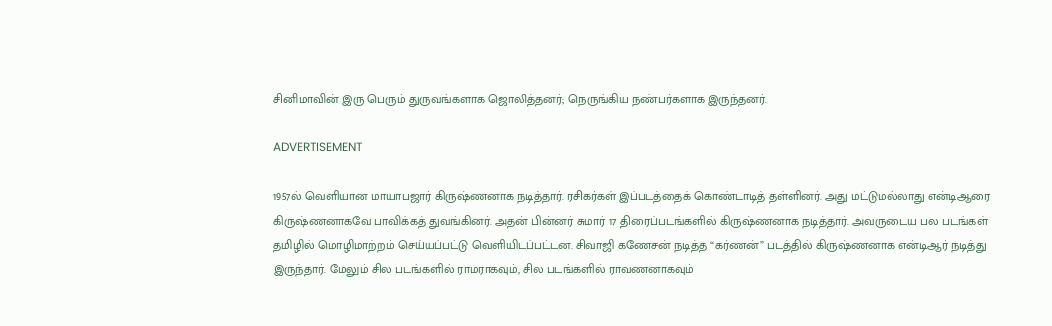சினிமாவின் இரு பெரும் துருவங்களாக ஜொலித்தனர்; நெருங்கிய நண்பர்களாக இருந்தனர்.

ADVERTISEMENT

1957ல் வெளியான மாயாபஜார் கிருஷ்ணனாக நடித்தார். ரசிகர்கள் இப்படத்தைக் கொண்டாடித் தள்ளினர். அது மட்டுமல்லாது என்டிஆரை கிருஷ்ணனாகவே பாவிக்கத் துவங்கினர். அதன் பின்னர் சுமார் 17 திரைப்படங்களில் கிருஷ்ணனாக நடித்தார். அவருடைய பல படங்கள் தமிழில் மொழிமாற்றம் செய்யப்பட்டு வெளியிடப்பட்டன. சிவாஜி கணேசன் நடித்த “கர்ணன்” படத்தில் கிருஷ்ணனாக என்டிஆர் நடித்து இருந்தார். மேலும் சில படங்களில் ராமராகவும், சில படங்களில் ராவணனாகவும்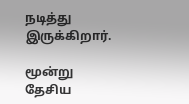நடித்து இருக்கிறார்.

மூன்று தேசிய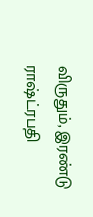விருதும், இரண்டு ராஷ்ட்ரபதி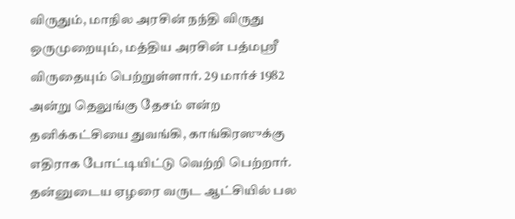விருதும், மாநில அரசின் நந்தி விருது ஒருமுறையும், மத்திய அரசின் பத்மஸ்ரீ விருதையும் பெற்றுள்ளார். 29 மார்ச் 1982 அன்று தெலுங்கு தேசம் என்ற தனிக்கட்சியை துவங்கி, காங்கிரஸுக்கு எதிராக போட்டியிட்டு வெற்றி பெற்றார். தன்னுடைய ஏழரை வருட ஆட்சியில் பல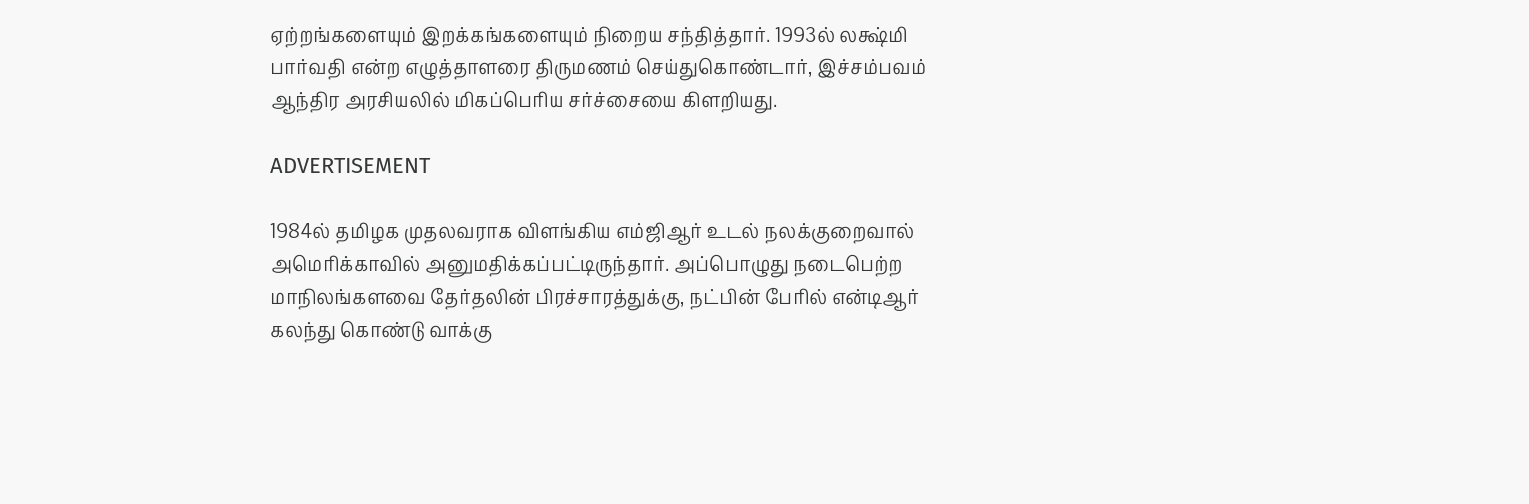ஏற்றங்களையும் இறக்கங்களையும் நிறைய சந்தித்தார். 1993ல் லக்ஷ்மி பார்வதி என்ற எழுத்தாளரை திருமணம் செய்துகொண்டார், இச்சம்பவம் ஆந்திர அரசியலில் மிகப்பெரிய சர்ச்சையை கிளறியது.

ADVERTISEMENT

1984ல் தமிழக முதலவராக விளங்கிய எம்ஜிஆர் உடல் நலக்குறைவால் அமெரிக்காவில் அனுமதிக்கப்பட்டிருந்தார். அப்பொழுது நடைபெற்ற மாநிலங்களவை தேர்தலின் பிரச்சாரத்துக்கு, நட்பின் பேரில் என்டிஆர் கலந்து கொண்டு வாக்கு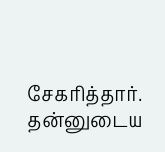சேகரித்தார். தன்னுடைய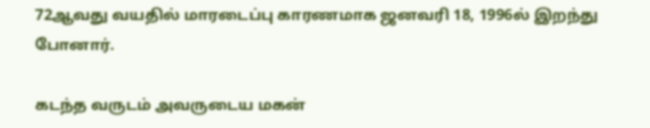72ஆவது வயதில் மாரடைப்பு காரணமாக ஜனவரி 18, 1996ல் இறந்து போனார்.

கடந்த வருடம் அவருடைய மகன்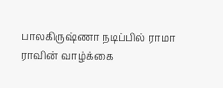பாலகிருஷ்ணா நடிப்பில் ராமா ராவின் வாழ்க்கை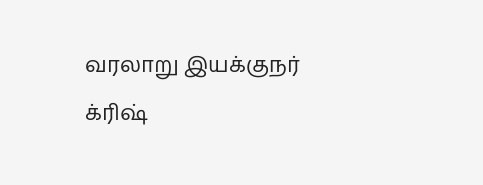வரலாறு இயக்குநர் க்ரிஷ்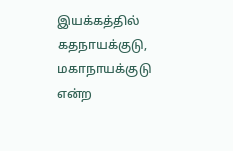இயக்கத்தில் கதநாயக்குடு, மகாநாயக்குடு என்ற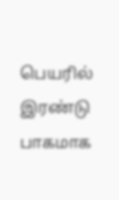பெயரில் இரண்டு பாகமாக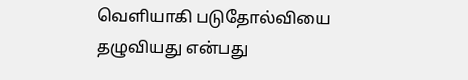வெளியாகி படுதோல்வியை தழுவியது என்பது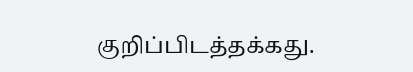குறிப்பிடத்தக்கது.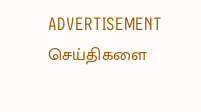ADVERTISEMENT
செய்திகளை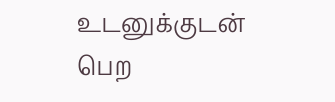உடனுக்குடன் பெற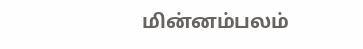மின்னம்பலம்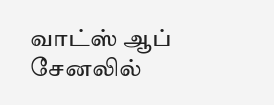வாட்ஸ் ஆப் சேனலில்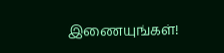இணையுங்கள்!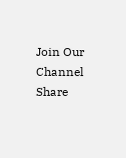Join Our Channel
Share